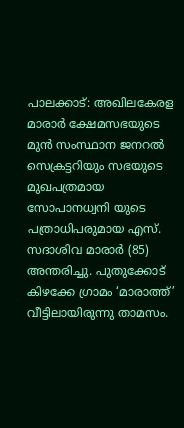പാലക്കാട്: അഖിലകേരള മാരാർ ക്ഷേമസഭയുടെ മുൻ സംസ്ഥാന ജനറൽ സെക്രട്ടറിയും സഭയുടെ മുഖപത്രമായ സോപാനധ്വനി യുടെ പത്രാധിപരുമായ എസ്. സദാശിവ മാരാർ (85) അന്തരിച്ചു. പുതുക്കോട് കിഴക്കേ ഗ്രാമം ‘മാരാത്ത്’ വീട്ടിലായിരുന്നു താമസം.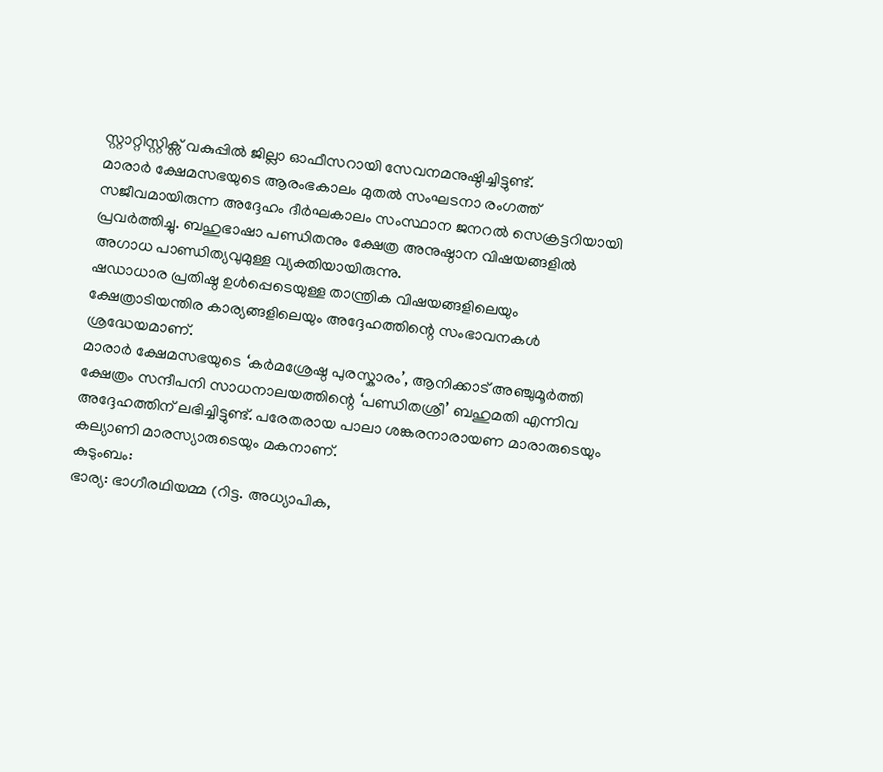സ്റ്റാറ്റിസ്റ്റിക്സ് വകുപ്പിൽ ജില്ലാ ഓഫീസറായി സേവനമനുഷ്ഠിച്ചിട്ടുണ്ട്.
മാരാർ ക്ഷേമസഭയുടെ ആരംഭകാലം മുതൽ സംഘടനാ രംഗത്ത് സജീവമായിരുന്ന അദ്ദേഹം ദീർഘകാലം സംസ്ഥാന ജനറൽ സെക്രട്ടറിയായി പ്രവർത്തിച്ചു. ബഹുഭാഷാ പണ്ഡിതനും ക്ഷേത്ര അനുഷ്ഠാന വിഷയങ്ങളിൽ അഗാധ പാണ്ഡിത്യവുമുള്ള വ്യക്തിയായിരുന്നു.
ഷഡാധാര പ്രതിഷ്ഠ ഉൾപ്പെടെയുള്ള താന്ത്രിക വിഷയങ്ങളിലെയും ക്ഷേത്രാടിയന്തിര കാര്യങ്ങളിലെയും അദ്ദേഹത്തിന്റെ സംഭാവനകൾ ശ്രദ്ധേയമാണ്.
മാരാർ ക്ഷേമസഭയുടെ ‘കർമശ്രേഷ്ഠ പുരസ്കാരം’, ആനിക്കാട് അഞ്ചുമൂർത്തി ക്ഷേത്രം സന്ദീപനി സാധനാലയത്തിന്റെ ‘പണ്ഡിതശ്രീ’ ബഹുമതി എന്നിവ അദ്ദേഹത്തിന് ലഭിച്ചിട്ടുണ്ട്. പരേതരായ പാലാ ശങ്കരനാരായണ മാരാരുടെയും കല്യാണി മാരസ്യാരുടെയും മകനാണ്.
കുടുംബം:
ഭാര്യ: ഭാഗീരഥിയമ്മ (റിട്ട. അധ്യാപിക,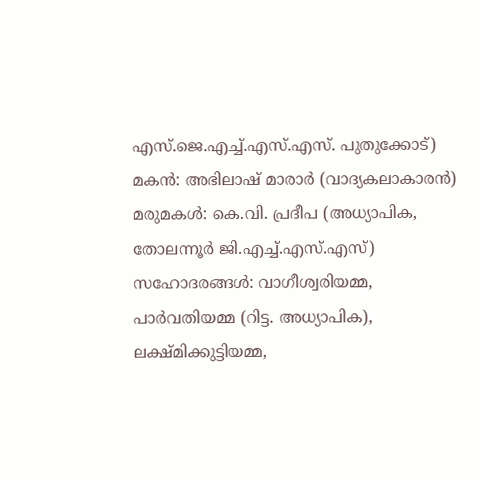എസ്.ജെ.എച്ച്.എസ്.എസ്. പുതുക്കോട്)
മകൻ: അഭിലാഷ് മാരാർ (വാദ്യകലാകാരൻ)
മരുമകൾ: കെ.വി. പ്രദീപ (അധ്യാപിക, തോലന്നൂർ ജി.എച്ച്.എസ്.എസ്)
സഹോദരങ്ങൾ: വാഗീശ്വരിയമ്മ, പാർവതിയമ്മ (റിട്ട. അധ്യാപിക), ലക്ഷ്മിക്കുട്ടിയമ്മ,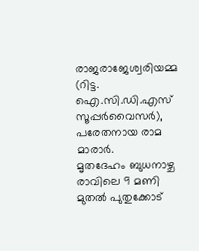രാജരാജേശ്വരിയമ്മ (റിട്ട. ഐ.സി.ഡി.എസ് സൂപ്പർവൈസർ), പരേതനായ രാമ മാരാർ.
മൃതദേഹം ബുധനാഴ്ച രാവിലെ 9 മണി മുതൽ പുതുക്കോട്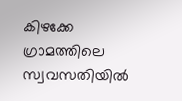കിഴക്കേ ഗ്രാമത്തിലെ സ്വവസതിയിൽ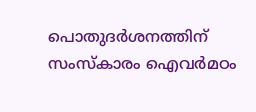പൊതുദർശനത്തിന് സംസ്കാരം ഐവർമഠം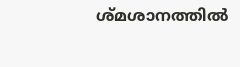ശ്മശാനത്തിൽ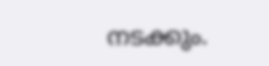നടക്കും.